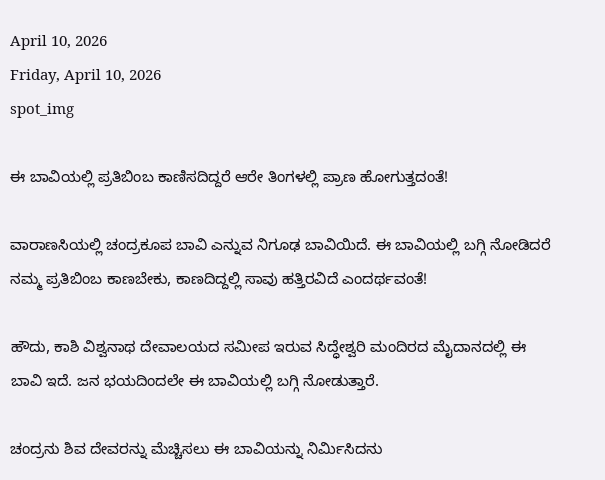April 10, 2026
Friday, April 10, 2026
spot_img

ಈ ಬಾವಿಯಲ್ಲಿ ಪ್ರತಿಬಿಂಬ ಕಾಣಿಸದಿದ್ದರೆ ಆರೇ ತಿಂಗಳಲ್ಲಿ ಪ್ರಾಣ ಹೋಗುತ್ತದಂತೆ!

ವಾರಾಣಸಿಯಲ್ಲಿ ಚಂದ್ರಕೂಪ ಬಾವಿ ಎನ್ನುವ ನಿಗೂಢ ಬಾವಿಯಿದೆ. ಈ ಬಾವಿಯಲ್ಲಿ ಬಗ್ಗಿ ನೋಡಿದರೆ ನಮ್ಮ ಪ್ರತಿಬಿಂಬ ಕಾಣಬೇಕು, ಕಾಣದಿದ್ದಲ್ಲಿ ಸಾವು ಹತ್ತಿರವಿದೆ ಎಂದರ್ಥವಂತೆ!

ಹೌದು, ಕಾಶಿ ವಿಶ್ವನಾಥ ದೇವಾಲಯದ ಸಮೀಪ ಇರುವ ಸಿದ್ಧೇಶ್ವರಿ ಮಂದಿರದ ಮೈದಾನದಲ್ಲಿ ಈ ಬಾವಿ ಇದೆ. ಜನ ಭಯದಿಂದಲೇ ಈ ಬಾವಿಯಲ್ಲಿ ಬಗ್ಗಿ ನೋಡುತ್ತಾರೆ.

ಚಂದ್ರನು ಶಿವ ದೇವರನ್ನು ಮೆಚ್ಚಿಸಲು ಈ ಬಾವಿಯನ್ನು ನಿರ್ಮಿಸಿದನು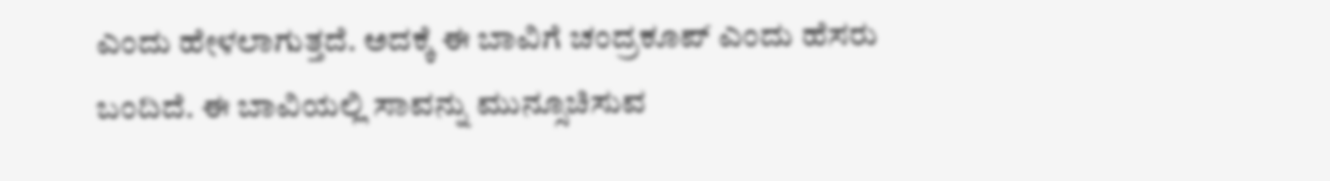ಎಂದು ಹೇಳಲಾಗುತ್ತದೆ. ಅದಕ್ಕೆ ಈ ಬಾವಿಗೆ ಚಂದ್ರಕೂಪ್‌ ಎಂದು ಹೆಸರು ಬಂದಿದೆ. ಈ ಬಾವಿಯಲ್ಲಿ ಸಾವನ್ನು ಮುನ್ಸೂಚಿಸುವ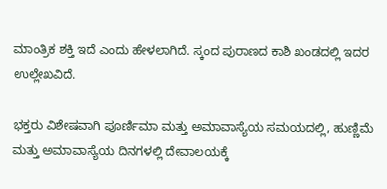ಮಾಂತ್ರಿಕ ಶಕ್ತಿ ಇದೆ ಎಂದು ಹೇಳಲಾಗಿದೆ. ಸ್ಕಂದ ಪುರಾಣದ ಕಾಶಿ ಖಂಡದಲ್ಲಿ ಇದರ ಉಲ್ಲೇಖವಿದೆ.

ಭಕ್ತರು ವಿಶೇಷವಾಗಿ ಪೂರ್ಣಿಮಾ ಮತ್ತು ಅಮಾವಾಸ್ಯೆಯ ಸಮಯದಲ್ಲಿ, ಹುಣ್ಣಿಮೆ ಮತ್ತು ಅಮಾವಾಸ್ಯೆಯ ದಿನಗಳಲ್ಲಿ ದೇವಾಲಯಕ್ಕೆ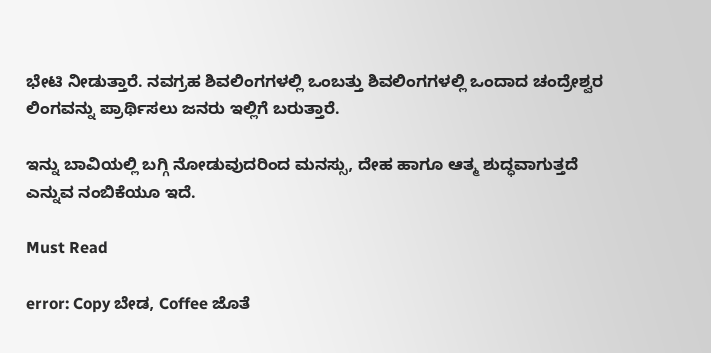ಭೇಟಿ ನೀಡುತ್ತಾರೆ. ನವಗ್ರಹ ಶಿವಲಿಂಗಗಳಲ್ಲಿ ಒಂಬತ್ತು ಶಿವಲಿಂಗಗಳಲ್ಲಿ ಒಂದಾದ ಚಂದ್ರೇಶ್ವರ ಲಿಂಗವನ್ನು ಪ್ರಾರ್ಥಿಸಲು ಜನರು ಇಲ್ಲಿಗೆ ಬರುತ್ತಾರೆ.

ಇನ್ನು ಬಾವಿಯಲ್ಲಿ ಬಗ್ಗಿ ನೋಡುವುದರಿಂದ ಮನಸ್ಸು, ದೇಹ ಹಾಗೂ ಆತ್ಮ ಶುದ್ಧವಾಗುತ್ತದೆ ಎನ್ನುವ ನಂಬಿಕೆಯೂ ಇದೆ.

Must Read

error: Copy ಬೇಡ, Coffee ಜೊತೆ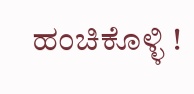ಹಂಚಿಕೊಳ್ಳಿ !